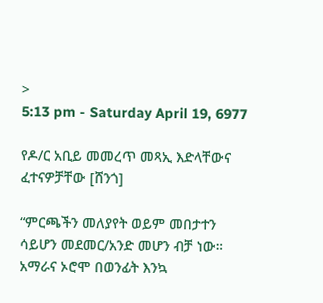>
5:13 pm - Saturday April 19, 6977

የዶ/ር አቢይ መመረጥ መጻኢ እድላቸውና ፈተናዎቻቸው [ሸንጎ]

“ምርጫችን መለያየት ወይም መበታተን ሳይሆን መደመር/አንድ መሆን ብቻ ነው። አማራና ኦሮሞ በወንፊት እንኳ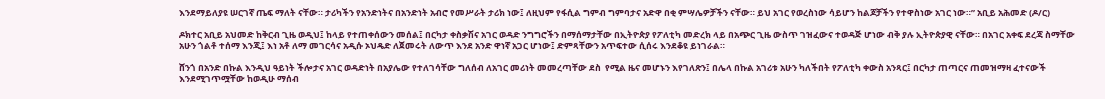እንደማይለያዩ ሠርገኛ ጤፍ ማለት ናቸው። ታሪካችን የአንድነትና በአንድነት አብሮ የመሥራት ታሪክ ነው፤ ለዚህም የፋሲል ግምብ ግምባታና አድዋ በቂ ምሣሌዎቻችን ናቸው። ይህ አገር የወረስነው ሳይሆን ከልጆቻችን የተዋስነው አገር ነው።” አቢይ አሕመድ (ዶ/ር)

ዶክተር አቢይ አህመድ ከቅርብ ጊዜ ወዲህ፤ ከላይ የተጠቀሰውን መሰል፤ በርካታ ቀስቃሽና አገር ወዳድ ንግግሮችን በማሰማታቸው በኢትዮጵያ የፖለቲካ መድረክ ላይ በአጭር ጊዜ ውስጥ ገዝፈውና ተወዳጅ ሆነው ብቅ ያሉ ኢትዮጵያዊ ናቸው። በአገር አቀፍ ደረጃ ስማቸው አሁን ጎልቶ ተሰማ እንጂ፤ እነ አቶ ለማ መገርሳና አዲሱ ኦህዴድ ለጀመሩት ለውጥ እንደ አንድ ዋነኛ አጋር ሆነው፤ ድምጻቸውን አጥፍተው ሲሰሩ እንደቆዩ ይነገራል።

ሸንጎ በአንድ በኩል እንዲህ ዓይነት ችሎታና አገር ወዳድነት በአያሌው የተለገሳቸው ግለሰብ ለአገር መሪነት መመረጣቸው ደስ  የሚል ዜና መሆኑን እየገለጽን፤ በሌላ በኩል አገሪቱ አሁን ካለችበት የፖለቲካ ቀውስ አንጻር፤ በርካታ ጠጣርና ጠመዝማዛ ፈተናውች እንደሚገጥሟቸው ከወዲሁ ማሰብ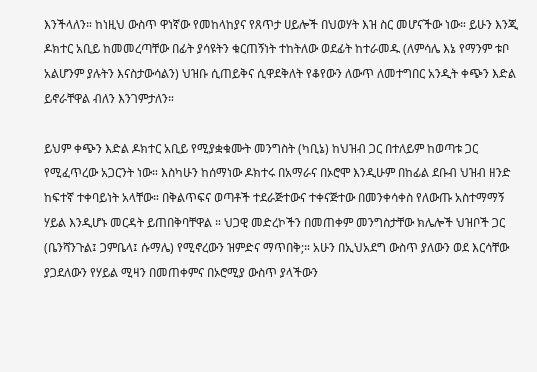እንችላለን። ከነዚህ ውስጥ ዋነኛው የመከላከያና የጸጥታ ሀይሎች በህወሃት እዝ ስር መሆናችው ነው። ይሁን እንጂ ዶክተር አቢይ ከመመረጣቸው በፊት ያሳዩትን ቁርጠኝነት ተከትለው ወደፊት ከተራመዱ (ለምሳሌ እኔ የማንም ቱቦ አልሆንም ያሉትን እናስታውሳልን) ህዝቡ ሲጠይቅና ሲዋደቅለት የቆየውን ለውጥ ለመተግበር አንዲት ቀጭን እድል ይኖራቸዋል ብለን እንገምታለን።

ይህም ቀጭን እድል ዶክተር አቢይ የሚያቋቁሙት መንግስት (ካቢኔ) ከህዝብ ጋር በተለይም ከወጣቱ ጋር የሚፈጥረው አጋርንት ነው። እስካሁን ከሰማነው ዶክተሩ በአማራና በኦሮሞ እንዲሁም በከፊል ደቡብ ህዝብ ዘንድ ከፍተኛ ተቀባይነት አላቸው። በቅልጥፍና ወጣቶች ተደራጅተውና ተቀናጅተው በመንቀሳቀስ የለውጡ አስተማማኝ ሃይል እንዲሆኑ መርዳት ይጠበቅባቸዋል ። ህጋዊ መድረኮችን በመጠቀም መንግስታቸው ክሌሎች ህዝቦች ጋር (ቤንሻንጉል፤ ጋምቤላ፤ ሱማሌ) የሚኖረውን ዝምድና ማጥበቅ;። አሁን በኢህአደግ ውስጥ ያለውን ወደ እርሳቸው ያጋደለውን የሃይል ሚዛን በመጠቀምና በኦሮሚያ ውስጥ ያላችውን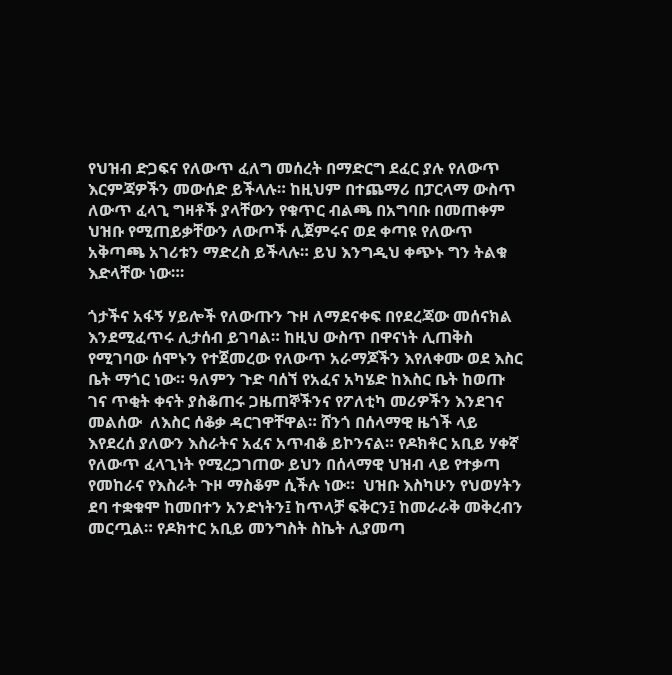የህዝብ ድጋፍና የለውጥ ፈለግ መሰረት በማድርግ ደፈር ያሉ የለውጥ እርምጃዎችን መውሰድ ይችላሉ። ከዚህም በተጨማሪ በፓርላማ ውስጥ ለውጥ ፈላጊ ግዛቶች ያላቸውን የቁጥር ብልጫ በአግባቡ በመጠቀም ህዝቡ የሚጠይቃቸውን ለውጦች ሊጀምሩና ወደ ቀጣዩ የለውጥ አቅጣጫ አገሪቱን ማድረስ ይችላሉ። ይህ እንግዲህ ቀጭኑ ግን ትልቁ እድላቸው ነው።፡

ጎታችና አፋኝ ሃይሎች የለውጡን ጉዞ ለማደናቀፍ በየደረጃው መሰናክል እንደሚፈጥሩ ሊታሰብ ይገባል። ከዚህ ውስጥ በዋናነት ሊጠቅስ የሚገባው ሰሞኑን የተጀመረው የለውጥ አራማጆችን እየለቀሙ ወደ እስር ቤት ማጎር ነው። ዓለምን ጉድ ባሰኘ የአፈና አካሄድ ከእስር ቤት ከወጡ ገና ጥቂት ቀናት ያስቆጠሩ ጋዜጠኞችንና የፖለቲካ መሪዎችን እንደገና መልሰው  ለእስር ሰቆቃ ዳርገዋቸዋል። ሸንጎ በሰላማዊ ዜጎች ላይ እየደረሰ ያለውን እስራትና አፈና አጥብቆ ይኮንናል። የዶክቶር አቢይ ሃቀኛ የለውጥ ፈላጊነት የሚረጋገጠው ይህን በሰላማዊ ህዝብ ላይ የተቃጣ የመከራና የእስራት ጉዞ ማስቆም ሲችሉ ነው።  ህዝቡ እስካሁን የህወሃትን ደባ ተቋቁሞ ከመበተን አንድነትን፤ ከጥላቻ ፍቅርን፤ ከመራራቅ መቅረብን መርጧል። የዶክተር አቢይ መንግስት ስኬት ሊያመጣ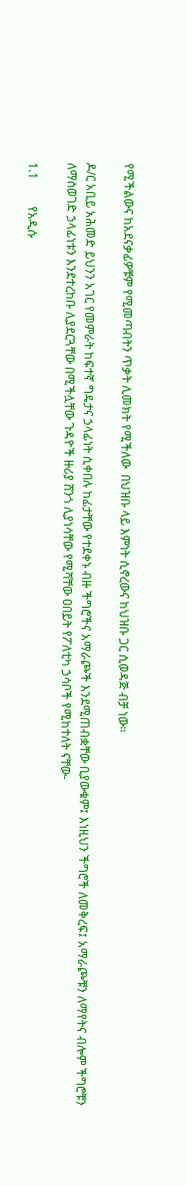የሚችልውና ከአደናቃፊዎቹም የሚመጣብትን ጥቃት ሊመክት የሚችለው  በህዝቡ ላይ እምነት ሲኖረውና ከህዝቡ ጋር ሲወዳጅ ብቻ ነው።

ዶ/ር አቢይ አሕመድ ይህንን አገር የመምራት ከፍተኛ ግዴታና ኃላፊነት ሲቀበሉ ከፊታቸው የተደቀኑ ብዙ ችግሮችና አማራጮች እንደሚጠብቋቸው ቢያውቁም፤ እነዚህን ችግሮች ለመቅረፍ፤ አማራጮቹን ለማየትና ብሎም ችግሮቹን ለማስወገድ ኃላፊነቱን እንደተረከቡ ሊያደርጓቸው በሚችሏቸው ጉዳዮች ዙሪያ ሸንጎ ሊያነሳቸው የሚሻቸው ዐበይት የፖለቲካ ኃሳቦች የሚከተለት ናቸው-

1.1         የአዲሱ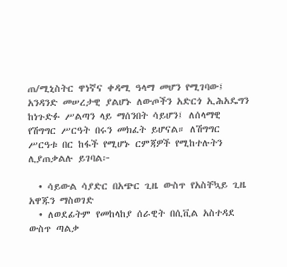ጠ/ሚኒስትር ዋነኛና ቀዳሚ ዓላማ መሆን የሚገባው፤ አንዳንድ መሠረታዊ ያልሆኑ ለውጦችን አድርጎ ኢሕአዴግን ከነጉድፉ ሥልጣን ላይ ማሰንበት ሳይሆን፤ ለሰላማዊ የሽግግር ሥርዓት በሩን መክፈት ይሆናል። ለሽግግር ሥርዓቱ በር ከፋች የሚሆኑ ርምጃዎች የሚከተሉትን ሊያጠቃልሉ ይገባል፦

  • ሳይውል ሳያድር በአጭር ጊዜ ውስጥ የአስቸኳይ ጊዜ አዋጁን ማስወገድ
  • ለወደፊትም የመከላከያ ሰራዊት በሲቪል አስተዳደ ውስጥ ጣልቃ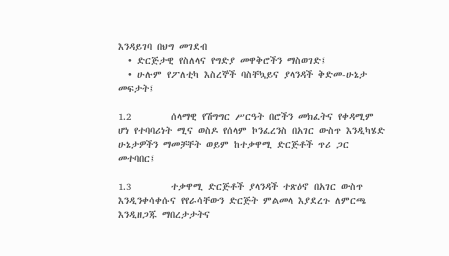እንዳይገባ በህግ መገደብ
  • ድርጅታዊ የስለላና የግድያ መዋቅሮችን ማስወገድ፤
  • ሁሉም የፖለቲካ እስረኞች ባስቸኳይና ያላንዳች ቅድመ-ሁኔታ መፍታት፤

1.2        ሰላማዊ የሽግግር ሥርዓት በሮችን መክፈትና የቀዳሚም ሆነ የተባባሪነት ሚና ወስዶ የሰላም ኮንፈረንስ በአገር ውስጥ እንዲካሄድ ሁኔታዎችን ማመቻቸት ወይም ከተቃዋሚ ድርጅቶች ጥሪ ጋር መተባበር፤

1.3        ተቃዋሚ ድርጅቶች ያላንዳች ተጽዕኖ በአገር ውስጥ እንዲንቀሳቀሱና የየራሳቸውን ድርጅት ምልመላ እያደረጉ ለምርጫ እንዲዘጋጁ ማበረታታትና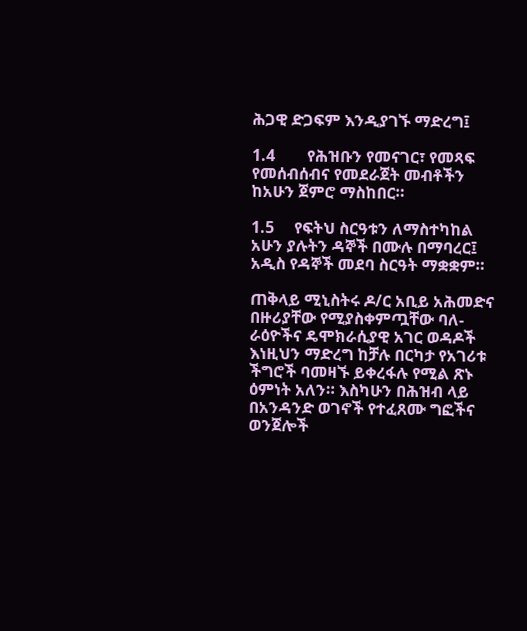ሕጋዊ ድጋፍም እንዲያገኙ ማድረግ፤

1.4        የሕዝቡን የመናገር፣ የመጻፍ የመሰብሰብና የመደራጀት መብቶችን ከአሁን ጀምሮ ማስከበር።

1.5     የፍትህ ስርዓቱን ለማስተካከል አሁን ያሉትን ዳኞች በሙሉ በማባረር፤ አዲስ የዳኞች መደባ ስርዓት ማቋቋም።

ጠቅላይ ሚኒስትሩ ዶ/ር አቢይ አሕመድና በዙሪያቸው የሚያስቀምጧቸው ባለ-ራዕዮችና ዴሞክራሲያዊ አገር ወዳዶች እነዚህን ማድረግ ከቻሉ በርካታ የአገሪቱ ችግሮች ባመዛኙ ይቀረፋሉ የሚል ጽኑ ዕምነት አለን። እስካሁን በሕዝብ ላይ በአንዳንድ ወገኖች የተፈጸሙ ግፎችና ወንጀሎች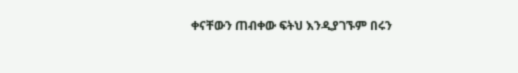ቀናቸውን ጠብቀው ፍትህ እንዲያገኙም በሩን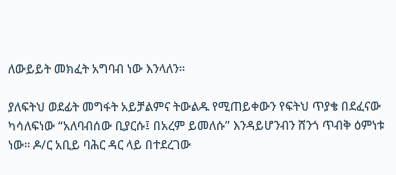ለውይይት መክፈት አግባብ ነው እንላለን።

ያለፍትህ ወደፊት መግፋት አይቻልምና ትውልዱ የሚጠይቀውን የፍትህ ጥያቄ በደፈናው ካሳለፍነው “አለባብሰው ቢያርሱ፤ በአረም ይመለሱ” እንዳይሆንብን ሸንጎ ጥብቅ ዕምነቱ ነው። ዶ/ር አቢይ ባሕር ዳር ላይ በተደረገው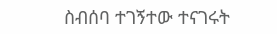ስብሰባ ተገኝተው ተናገሩት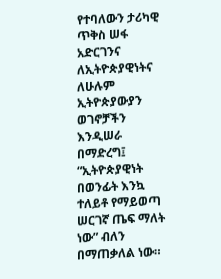የተባለውን ታሪካዊ ጥቅስ ሠፋ አድርገንና ለኢትዮጵያዊነትና ለሁሉም ኢትዮጵያውያን ወገኖቻችን እንዲሠራ በማድረግ፤ “ኢትዮጵያዊነት በወንፊት እንኳ ተለይቶ የማይወጣ ሠርገኛ ጤፍ ማለት ነው” ብለን በማጠቃለል ነው።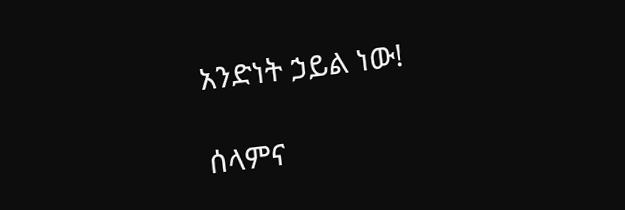አንድነት ኃይል ነው!

ሰላምና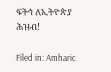ፍትኅ ለኢትዮጵያ ሕዝብ!

Filed in: Amharic